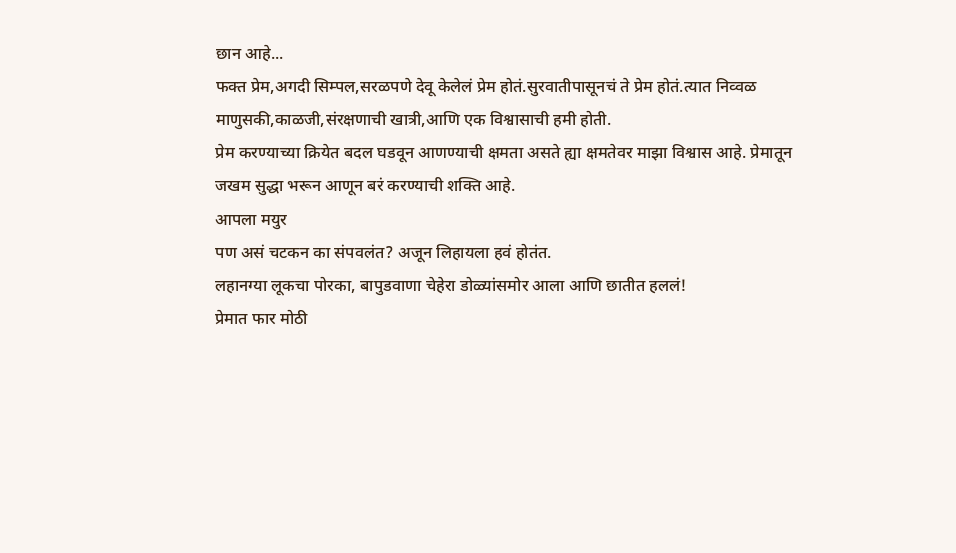छान आहे...
फक्त प्रेम,अगदी सिम्पल,सरळपणे देवू केलेलं प्रेम होतं.सुरवातीपासूनचं ते प्रेम होतं.त्यात निव्वळ माणुसकी,काळजी,संरक्षणाची खात्री,आणि एक विश्वासाची हमी होती.
प्रेम करण्याच्या क्रियेत बदल घडवून आणण्याची क्षमता असते ह्या क्षमतेवर माझा विश्वास आहे. प्रेमातून जखम सुद्धा भरून आणून बरं करण्याची शक्ति आहे.
आपला मयुर
पण असं चटकन का संपवलंत? अजून लिहायला हवं होतंत.
लहानग्या लूकचा पोरका, बापुडवाणा चेहेरा डोळ्यांसमोर आला आणि छातीत हललं!
प्रेमात फार मोठी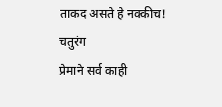ताकद असते हे नक्कीच!
चतुरंग
प्रेमाने सर्व काही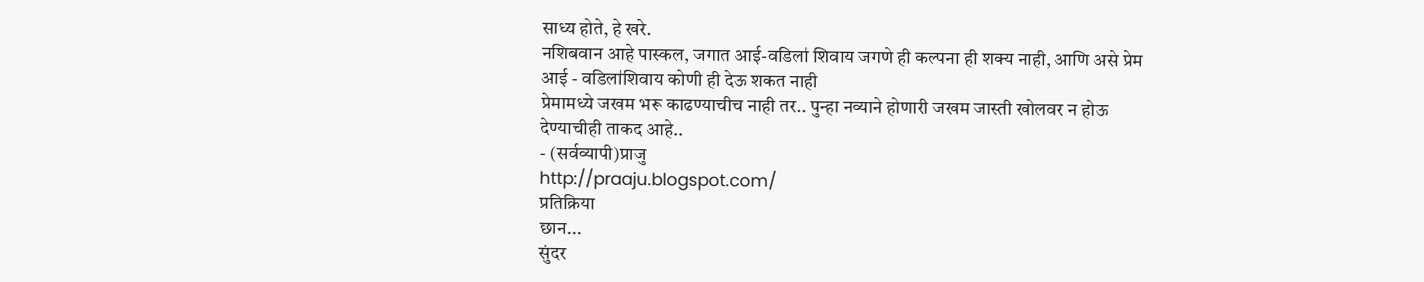साध्य होते, हे खरे.
नशिबवान आहे पास्कल, जगात आई-वडिला॑ शिवाय जगणे ही कल्पना ही शक्य नाही, आणि असे प्रेम आई - वडिला॑शिवाय कोणी ही देऊ शकत नाही
प्रेमामध्ये जखम भरू काढण्याचीच नाही तर.. पुन्हा नव्याने होणारी जखम जास्ती खोलवर न होऊ देण्याचीही ताकद आहे..
- (सर्वव्यापी)प्राजु
http://praaju.blogspot.com/
प्रतिक्रिया
छान...
सुंदर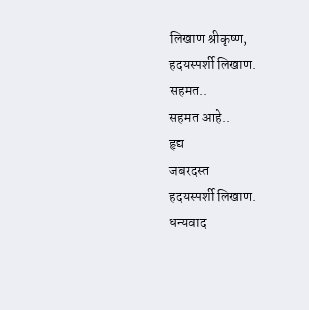लिखाण श्रीकृष्ण,
हदयस्पर्शी लिखाण.
सहमत..
सहमत आहे..
हृद्य
जबरदस्त
हदयस्पर्शी लिखाण.
धन्यवाद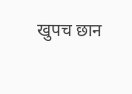खुपच छान